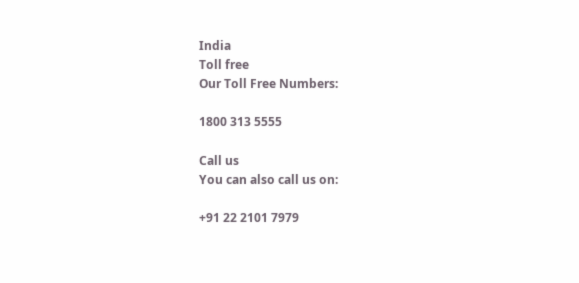India
Toll free
Our Toll Free Numbers:

1800 313 5555

Call us
You can also call us on:

+91 22 2101 7979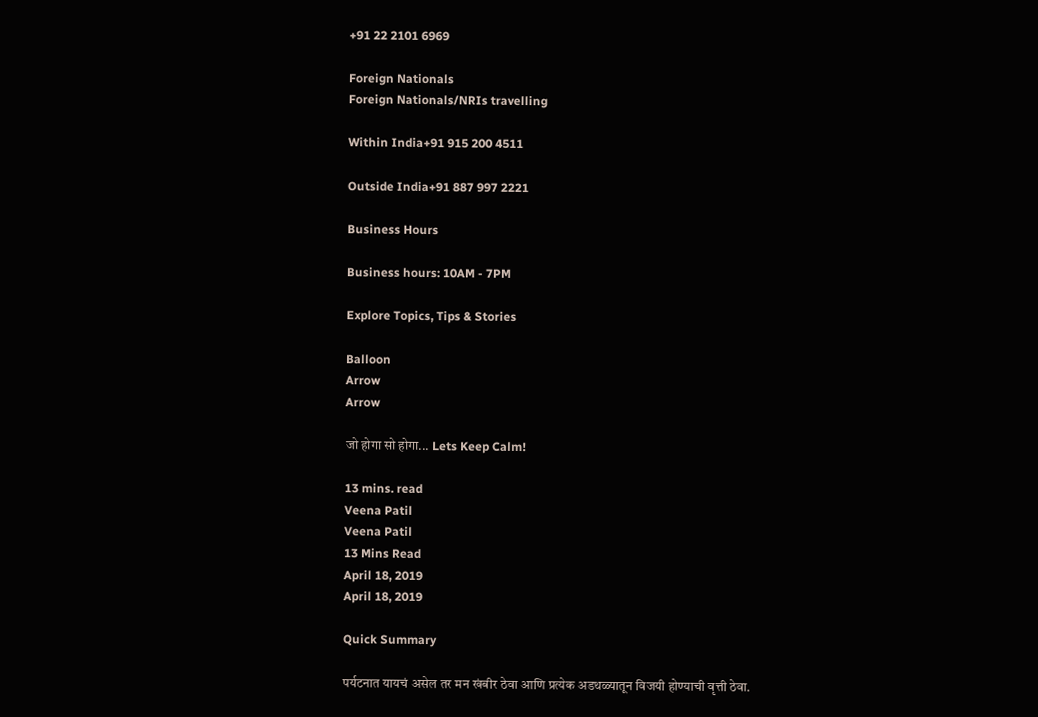+91 22 2101 6969

Foreign Nationals
Foreign Nationals/NRIs travelling

Within India+91 915 200 4511

Outside India+91 887 997 2221

Business Hours

Business hours: 10AM - 7PM

Explore Topics, Tips & Stories

Balloon
Arrow
Arrow

जो होगा सो होगा... Lets Keep Calm!

13 mins. read
Veena Patil
Veena Patil
13 Mins Read
April 18, 2019
April 18, 2019

Quick Summary

पर्यटनात यायचं असेल तर मन खंबीर ठेवा आणि प्रत्येक अडथळ्यातून विजयी होण्याची वृत्ती ठेवा.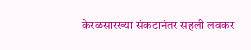केरळसारख्या संकटानंतर सहली लवकर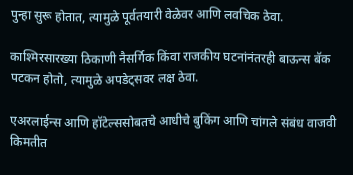पुन्हा सुरू होतात, त्यामुळे पूर्वतयारी वेळेवर आणि लवचिक ठेवा.

काश्मिरसारख्या ठिकाणी नैसर्गिक किंवा राजकीय घटनांनंतरही बाऊन्स बॅक पटकन होतो, त्यामुळे अपडेट्सवर लक्ष ठेवा.

एअरलाईन्स आणि हॉटेल्ससोबतचे आधीचे बुकिंग आणि चांगले संबंध वाजवी किमतीत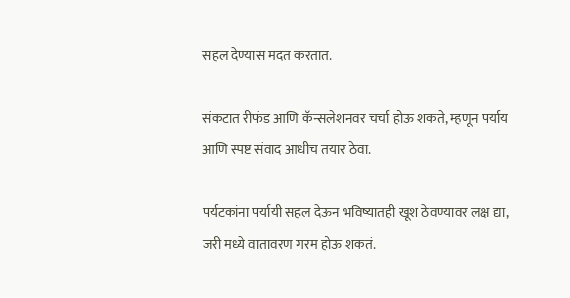सहल देण्यास मदत करतात.

संकटात रीफंड आणि कॅन्सलेशनवर चर्चा होऊ शकते, म्हणून पर्याय आणि स्पष्ट संवाद आधीच तयार ठेवा.

पर्यटकांना पर्यायी सहल देऊन भविष्यातही खूश ठेवण्यावर लक्ष द्या, जरी मध्ये वातावरण गरम होऊ शकतं.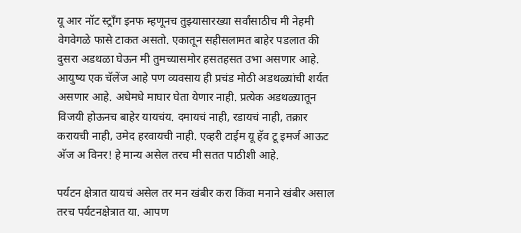यू आर नॉट स्ट्राँग इनफ म्हणूनच तुझ्यासारख्या सर्वांसाठीच मी नेहमी वेगवेगळे फासे टाकत असतो. एकातून सहीसलामत बाहेर पडलात की दुसरा अडथळा घेऊन मी तुमच्यासमोर हसतहसत उभा असणार आहे. आयुष्य एक चॅलेंज आहे पण व्यवसाय ही प्रचंड मोठी अडथळ्यांची शर्यत असणार आहे. अधेमधे माघार घेता येणार नाही. प्रत्येक अडथळ्यातून विजयी होऊनच बाहेर यायचंय. दमायचं नाही, रडायचं नाही, तक्रार करायची नाही, उमेद हरवायची नाही. एव्हरी टाईम यू हॅव टू इमर्ज आऊट अ‍ॅज अ विनर! हे मान्य असेल तरच मी सतत पाठीशी आहे.

पर्यटन क्षेत्रात यायचं असेल तर मन खंबीर करा किंवा मनाने खंबीर असाल तरच पर्यटनक्षेत्रात या. आपण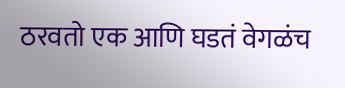ठरवतो एक आणि घडतं वेगळंच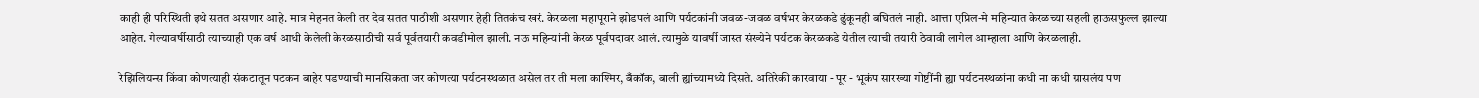काही ही परिस्थिती इथे सतत असणार आहे. मात्र मेहनत केली तर देव सतत पाठीशी असणार हेही तितकंच खरं. केरळला महापूराने झोडपलं आणि पर्यटकांनी जवळ-जवळ वर्षभर केरळकडे ढुंकूनही बघितलं नाही. आत्ता एप्रिल-मे महिन्यात केरळच्या सहली हाऊसफुल्ल झाल्या आहेत. गेल्यावर्षीसाठी त्याच्याही एक वर्ष आधी केलेली केरळसाठीची सर्व पूर्वतयारी कवडीमोल झाली. नऊ महिन्यांनी केरळ पूर्वपदावर आलं. त्यामुळे यावर्षी जास्त संख्येने पर्यटक केरळकडे येतील त्याची तयारी ठेवावी लागेल आम्हाला आणि केरळलाही.

रेझिलियन्स किंवा कोणत्याही संकटातून पटकन बाहेर पडण्याची मानसिकता जर कोणत्या पर्यटनस्थळात असेल तर ती मला काश्मिर, बँकॉक, बाली ह्यांच्यामध्ये दिसते. अतिरेकी कारवाया - पूर - भूकंप सारख्या गोष्टींनी ह्या पर्यटनस्थळांना कधी ना कधी ग्रासलंय पण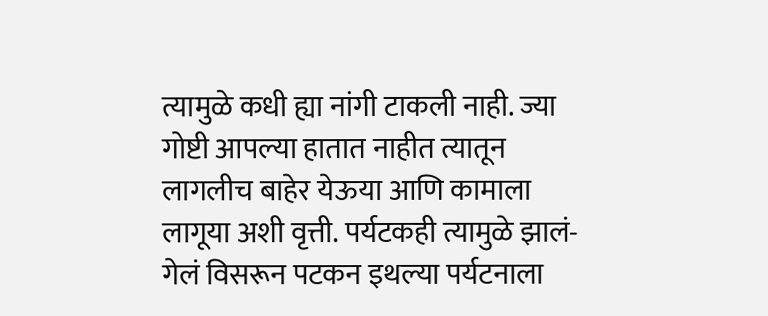त्यामुळे कधी ह्या नांगी टाकली नाही. ज्या गोष्टी आपल्या हातात नाहीत त्यातून लागलीच बाहेर येऊया आणि कामाला लागूया अशी वृत्ती. पर्यटकही त्यामुळे झालं-गेलं विसरून पटकन इथल्या पर्यटनाला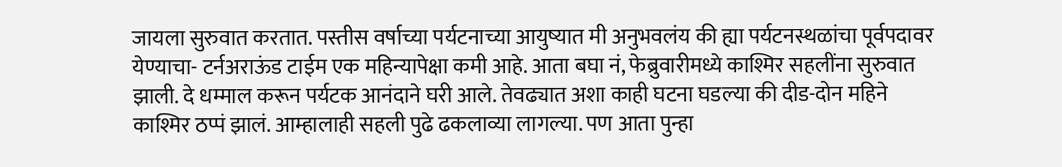जायला सुरुवात करतात. पस्तीस वर्षाच्या पर्यटनाच्या आयुष्यात मी अनुभवलंय की ह्या पर्यटनस्थळांचा पूर्वपदावर येण्याचा- टर्नअराऊंड टाईम एक महिन्यापेक्षा कमी आहे. आता बघा नं, फेब्रुवारीमध्ये काश्मिर सहलींना सुरुवात झाली. दे धम्माल करून पर्यटक आनंदाने घरी आले. तेवढ्यात अशा काही घटना घडल्या की दीड-दोन महिने काश्मिर ठप्पं झालं. आम्हालाही सहली पुढे ढकलाव्या लागल्या. पण आता पुन्हा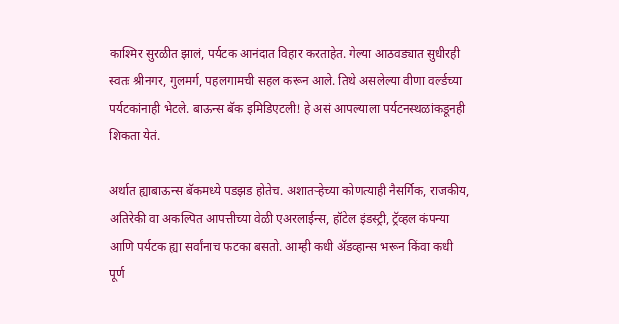काश्मिर सुरळीत झालं, पर्यटक आनंदात विहार करताहेत. गेल्या आठवड्यात सुधीरही स्वतः श्रीनगर, गुलमर्ग, पहलगामची सहल करून आले. तिथे असलेल्या वीणा वर्ल्डच्या पर्यटकांनाही भेटले. बाऊन्स बॅक इमिडिएटली! हे असं आपल्याला पर्यटनस्थळांकडूनही शिकता येतं.

अर्थात ह्याबाऊन्स बॅकमध्ये पडझड होतेच. अशातर्‍हेच्या कोणत्याही नैसर्गिक, राजकीय, अतिरेकी वा अकल्पित आपत्तीच्या वेळी एअरलाईन्स, हॉटेल इंडस्ट्री, ट्रॅव्हल कंपन्या आणि पर्यटक ह्या सर्वांनाच फटका बसतो. आम्ही कधी अ‍ॅडव्हान्स भरून किंवा कधी पूर्ण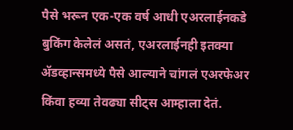पैसे भरून एक-एक वर्ष आधी एअरलाईनकडे बुकिंग केलेलं असतं, एअरलाईनही इतक्या अ‍ॅडव्हान्समध्ये पैसे आल्याने चांगलं एअरफेअर किंवा हव्या तेवढ्या सीट्स आम्हाला देतं.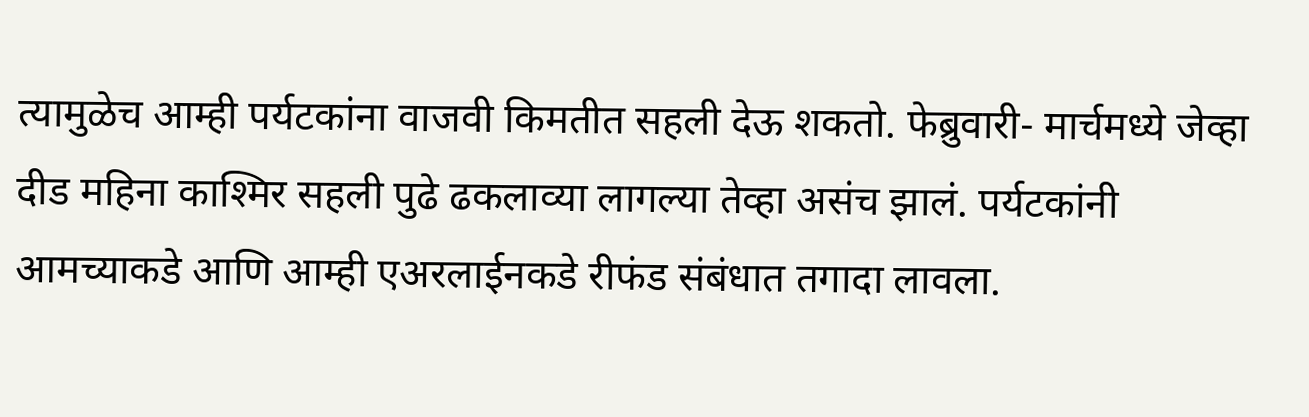त्यामुळेच आम्ही पर्यटकांना वाजवी किमतीत सहली देऊ शकतो. फेब्रुवारी- मार्चमध्ये जेव्हा दीड महिना काश्मिर सहली पुढे ढकलाव्या लागल्या तेव्हा असंच झालं. पर्यटकांनी आमच्याकडे आणि आम्ही एअरलाईनकडे रीफंड संबंधात तगादा लावला.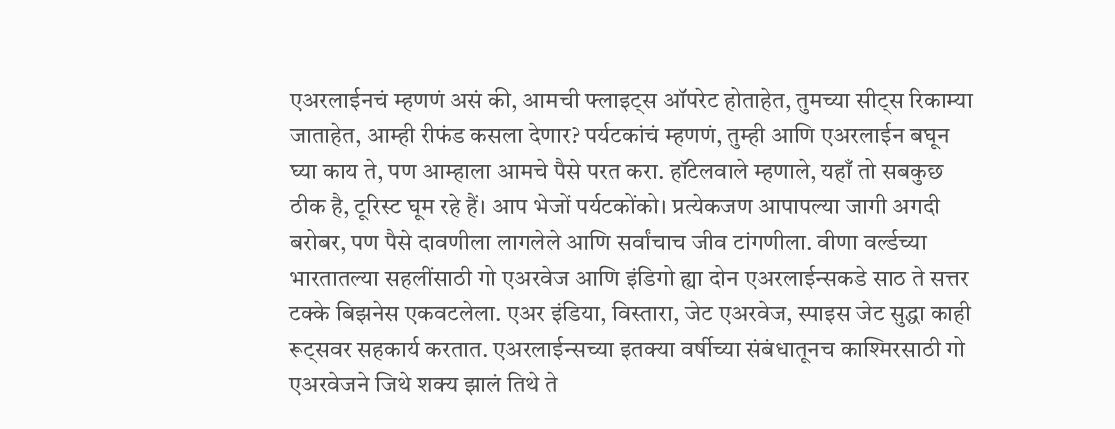एअरलाईनचं म्हणणं असं की, आमची फ्लाइट्स ऑपरेट होताहेत, तुमच्या सीट्स रिकाम्या जाताहेत, आम्ही रीफंड कसला देणार? पर्यटकांचं म्हणणं, तुम्ही आणि एअरलाईन बघून घ्या काय ते, पण आम्हाला आमचे पैसे परत करा. हॉटेलवाले म्हणाले, यहाँ तो सबकुछ ठीक है, टूरिस्ट घूम रहे हैं। आप भेजों पर्यटकोंको। प्रत्येकजण आपापल्या जागी अगदी बरोबर, पण पैसे दावणीला लागलेले आणि सर्वांचाच जीव टांगणीला. वीणा वर्ल्डच्या भारतातल्या सहलींसाठी गो एअरवेज आणि इंडिगो ह्या दोन एअरलाईन्सकडे साठ ते सत्तर टक्के बिझनेस एकवटलेला. एअर इंडिया, विस्तारा, जेट एअरवेज, स्पाइस जेट सुद्धा काही रूट्सवर सहकार्य करतात. एअरलाईन्सच्या इतक्या वर्षीच्या संबंधातूनच काश्मिरसाठी गो एअरवेजने जिथे शक्य झालं तिथे ते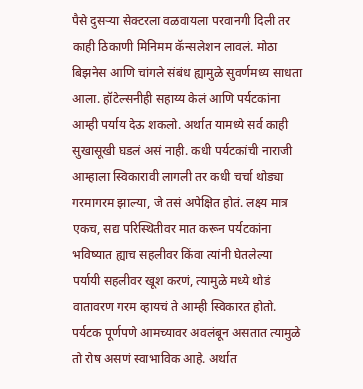पैसे दुसर्‍या सेक्टरला वळवायला परवानगी दिली तर काही ठिकाणी मिनिमम कॅन्सलेशन लावलं. मोठा बिझनेस आणि चांगले संबंध ह्यामुळे सुवर्णमध्य साधता आला. हॉटेल्सनीही सहाय्य केलं आणि पर्यटकांना आम्ही पर्याय देऊ शकलो. अर्थात यामध्ये सर्व काही सुखासूखी घडलं असं नाही. कधी पर्यटकांची नाराजी आम्हाला स्विकारावी लागली तर कधी चर्चा थोड्या गरमागरम झाल्या, जे तसं अपेक्षित होतं. लक्ष्य मात्र एकच, सद्य परिस्थितीवर मात करून पर्यटकांना भविष्यात ह्याच सहलीवर किंवा त्यांनी घेतलेल्या पर्यायी सहलीवर खूश करणं, त्यामुळे मध्ये थोडं वातावरण गरम व्हायचं ते आम्ही स्विकारत होतो. पर्यटक पूर्णपणे आमच्यावर अवलंबून असतात त्यामुळे तो रोष असणं स्वाभाविक आहे. अर्थात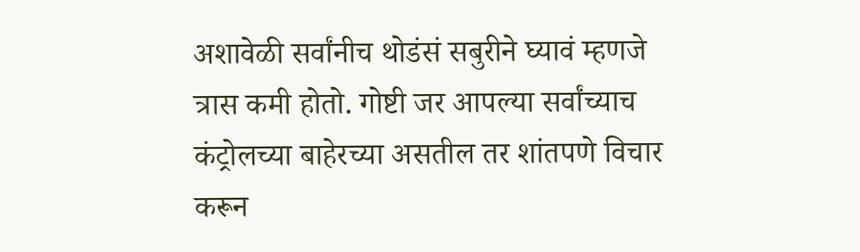अशावेळी सर्वांनीच थोडंसं सबुरीने घ्यावं म्हणजे त्रास कमी होतो. गोष्टी जर आपल्या सर्वांच्याच कंट्रोलच्या बाहेरच्या असतील तर शांतपणे विचार करून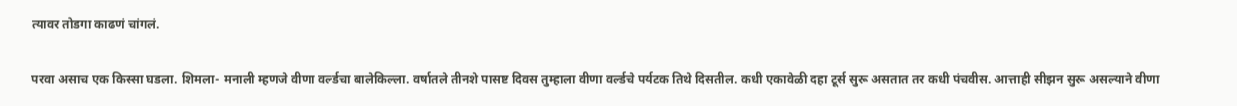त्यावर तोडगा काढणं चांगलं.

परवा असाच एक किस्सा घडला. शिमला- मनाली म्हणजे वीणा वर्ल्डचा बालेकिल्ला. वर्षातले तीनशे पासष्ट दिवस तुम्हाला वीणा वर्ल्डचे पर्यटक तिथे दिसतील. कधी एकावेळी दहा टूर्स सुरू असतात तर कधी पंचवीस. आत्ताही सीझन सुरू असल्याने वीणा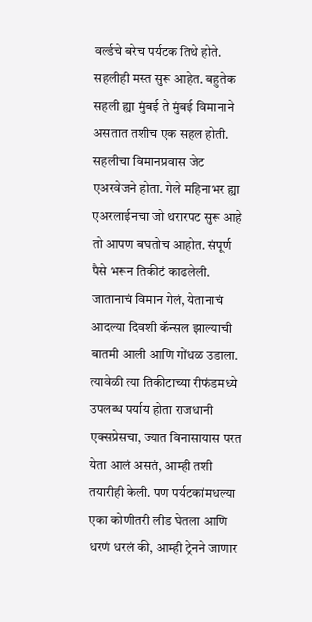वर्ल्डचे बरेच पर्यटक तिथे होते. सहलीही मस्त सुरू आहेत. बहुतेक सहली ह्या मुंबई ते मुंबई विमानाने असतात तशीच एक सहल होती. सहलीचा विमानप्रवास जेट एअरवेजने होता. गेले महिनाभर ह्या एअरलाईनचा जो थरारपट सुरू आहे तो आपण बघतोच आहोत. संपूर्ण पैसे भरून तिकीटं काढलेली. जातानाचं विमान गेलं, येतानाचं आदल्या दिवशी कॅन्सल झाल्याची बातमी आली आणि गोंधळ उडाला. त्यावेळी त्या तिकीटाच्या रीफंडमध्ये उपलब्ध पर्याय होता राजधानी एक्सप्रेसचा, ज्यात विनासायास परत येता आलं असतं, आम्ही तशी तयारीही केली. पण पर्यटकांमधल्या एका कोणीतरी लीड घेतला आणि धरणं धरलं की, आम्ही ट्रेनने जाणार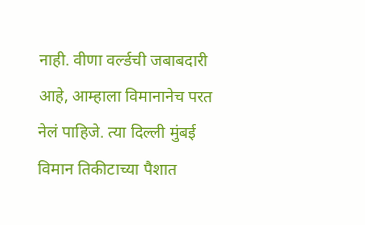नाही. वीणा वर्ल्डची जबाबदारी आहे, आम्हाला विमानानेच परत नेलं पाहिजे. त्या दिल्ली मुंबई विमान तिकीटाच्या पैशात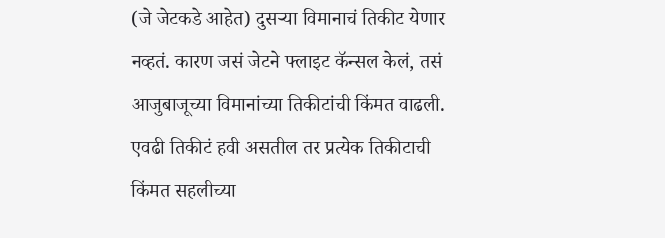(जे जेटकडे आहेत) दुसर्‍या विमानाचं तिकीट येणार नव्हतं. कारण जसं जेटने फ्लाइट कॅन्सल केलं, तसं आजुबाजूच्या विमानांच्या तिकीटांची किंमत वाढली. एवढी तिकीटं हवी असतील तर प्रत्येक तिकीटाची किंमत सहलीच्या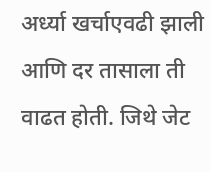अर्ध्या खर्चाएवढी झाली आणि दर तासाला ती वाढत होती. जिथे जेट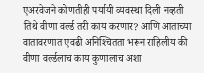एअरवेजने कोणतीही पर्यायी व्यवस्था दिली नव्हती तिथे वीणा वर्ल्ड तरी काय करणार? आणि आताच्या वातावरणात एवढी अनिश्‍चितता भरून राहिलीय की वीणा वर्ल्डलाच काय कुणालाच अशा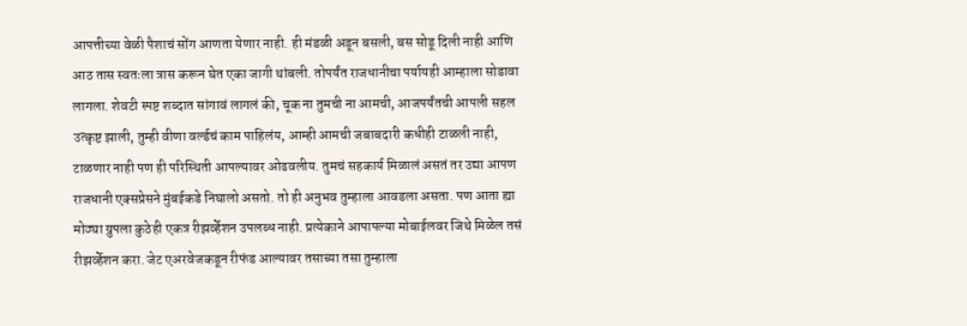आपत्तीच्या वेळी पैशाचं सोंग आणता येणार नाही. ही मंडळी अडून बसली, बस सोडू दिली नाही आणि आठ तास स्वतःला त्रास करून घेत एका जागी थांबली. तोपर्यंत राजधानीचा पर्यायही आम्हाला सोडावा लागला. शेवटी स्पष्ट शब्दात सांगावं लागलं की, चूक ना तुमची ना आमची, आजपर्यंतची आपली सहल उत्कृष्ट झाली, तुम्ही वीणा वर्ल्डचं काम पाहिलंय, आम्ही आमची जबाबदारी कधीही टाळली नाही, टाळणार नाही पण ही परिस्थिती आपल्यावर ओढवलीय. तुमचं सहकार्य मिळालं असतं तर उद्या आपण राजधानी एक्सप्रेसने मुंबईकडे निघालो असतो. तो ही अनुभव तुम्हाला आवडला असता. पण आता ह्या मोठ्या ग्रुपला कुठेही एकत्र रीझर्व्हेशन उपलब्ध नाही. प्रत्येकाने आपापल्या मोबाईलवर जिथे मिळेल तसं रीझर्व्हेशन करा. जेट एअरवेजकडून रीफंड आल्यावर तसाच्या तसा तुम्हाला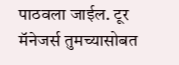पाठवला जाईल. टूर मॅनेजर्स तुमच्यासोबत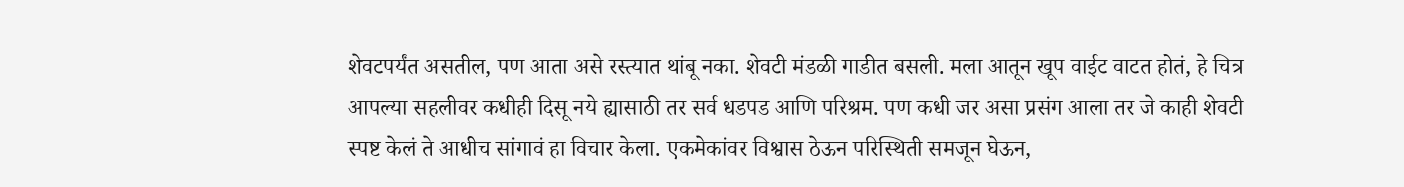शेवटपर्यंत असतील, पण आता असे रस्त्यात थांबू नका. शेवटी मंडळी गाडीत बसली. मला आतून खूप वाईट वाटत होतं, हे चित्र आपल्या सहलीवर कधीही दिसू नये ह्यासाठी तर सर्व धडपड आणि परिश्रम. पण कधी जर असा प्रसंग आला तर जे काही शेवटी स्पष्ट केलं ते आधीच सांगावं हा विचार केला. एकमेकांवर विश्वास ठेऊन परिस्थिती समजून घेऊन,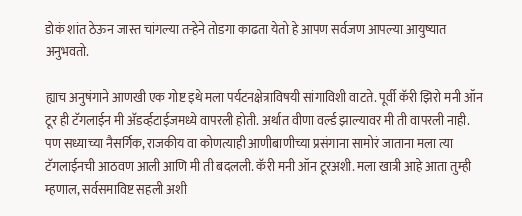डोकं शांत ठेऊन जास्त चांगल्या तर्‍हेने तोडगा काढता येतो हे आपण सर्वजण आपल्या आयुष्यात अनुभवतो.

ह्याच अनुषंगाने आणखी एक गोष्ट इथे मला पर्यटनक्षेत्राविषयी सांगाविशी वाटते. पूर्वी कॅरी झिरो मनी ऑन टूर ही टॅगलाईन मी अ‍ॅडर्व्हटाईजमध्ये वापरली होती. अर्थात वीणा वर्ल्ड झाल्यावर मी ती वापरली नाही. पण सध्याच्या नैसर्गिक, राजकीय वा कोणत्याही आणीबाणीच्या प्रसंगाना सामोरं जाताना मला त्या टॅगलाईनची आठवण आली आणि मी ती बदलली. कॅरी मनी ऑन टूरअशी. मला खात्री आहे आता तुम्ही म्हणाल, सर्वसमाविष्ट सहली अशी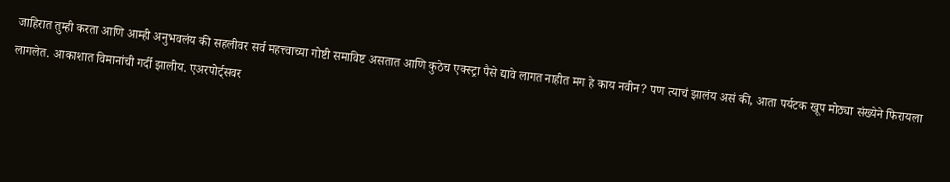जाहिरात तुम्ही करता आणि आम्ही अनुभवलंय की सहलीवर सर्व महत्त्वाच्या गोष्टी समाविष्ट असतात आणि कुठेच एक्स्ट्रा पैसे द्यावे लागत नाहीत मग हे काय नवीन? पण त्याचं झालंय असं की, आता पर्यटक खूप मोठ्या संख्येने फिरायला लागलेत. आकाशात विमानांची गर्दी झालीय. एअरपोर्ट्सवर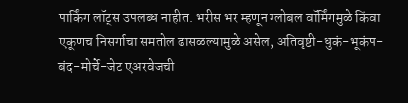पार्किंग लॉट्स उपलब्ध नाहीत. भरीस भर म्हणून ग्लोबल वॉर्मिंगमुळे किंवा एकूणच निसर्गाचा समतोल ढासळल्यामुळे असेल, अतिवृष्टी-धुकं-भूकंप-बंद-मोर्चे-जेट एअरवेजची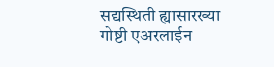सद्यस्थिती ह्यासारख्या गोष्टी एअरलाईन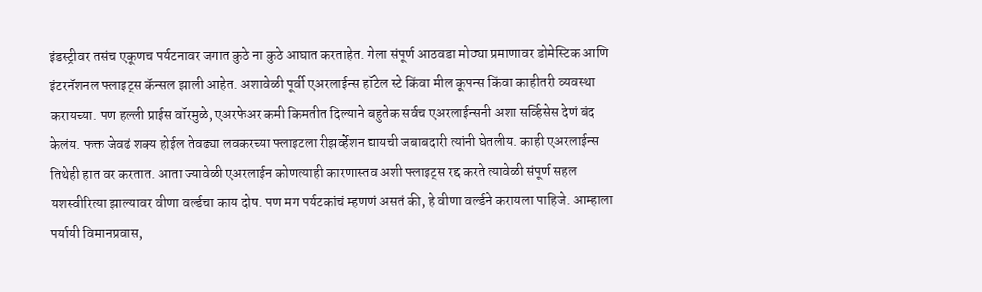इंडस्ट्रीवर तसंच एकूणच पर्यटनावर जगात कुठे ना कुठे आघात करताहेत. गेला संपूर्ण आठवडा मोठ्या प्रमाणावर डोमेस्टिक आणि इंटरनॅशनल फ्लाइट्स कॅन्सल झाली आहेत. अशावेळी पूर्वी एअरलाईन्स हॉटेल स्टे किंवा मील कूपन्स किंवा काहीतरी व्यवस्था करायच्या. पण हल्ली प्राईस वॉरमुळे, एअरफेअर कमी किमतीत दिल्याने बहुतेक सर्वच एअरलाईन्सनी अशा सर्व्हिसेस देणं बंद केलंय. फक्त जेवढं शक्य होईल तेवढ्या लवकरच्या फ्लाइटला रीझर्व्हेशन द्यायची जबाबदारी त्यांनी घेतलीय. काही एअरलाईन्स तिथेही हात वर करतात. आता ज्यावेळी एअरलाईन कोणत्याही कारणास्तव अशी फ्लाइट्स रद्द करते त्यावेळी संपूर्ण सहल यशस्वीरित्या झाल्यावर वीणा वर्ल्डचा काय दोष. पण मग पर्यटकांचं म्हणणं असतं की, हे वीणा वर्ल्डने करायला पाहिजे. आम्हाला पर्यायी विमानप्रवास,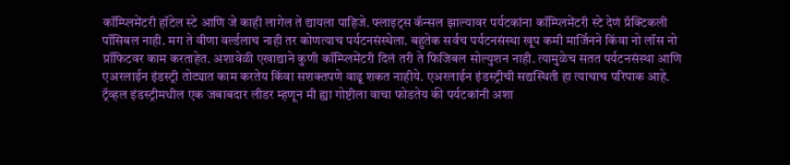कॉम्प्लिमेंटरी हॉटेल स्टे आणि जे काही लागेल ते द्यायला पाहिजे. फ्लाइट्स कॅन्सल झाल्यावर पर्यटकांना कॉम्प्लिमेंटरी स्टे देणं प्रॅक्टिकली पॉसिबल नाही. मग ते वीणा वर्ल्डलाच नाही तर कोणत्याच पर्यटनसंस्थेला. बहुतेक सर्वच पर्यटनसंस्था खूप कमी मार्जिनने किंवा नो लॉस नो प्रॉफिटवर काम करताहेत. अशावेळी एखाद्याने कुणी कॉम्प्लिमेंटरी दिलं तरी ते फिजिबल सोल्युशन नाही. त्यामुळेच सतत पर्यटनसंस्था आणि एअरलाईन इंडस्ट्री तोट्यात काम करतेय किंवा सशक्तपणे वाढू शकत नाहीये. एअरलाईन इंडस्ट्रीची सद्यस्थिती हा त्याचाच परिपाक आहे. ट्रॅव्हल इंडस्ट्रीमधील एक जबाबदार लीडर म्हणून मी ह्या गोष्टीला वाचा फोडतेय की पर्यटकांनी अशा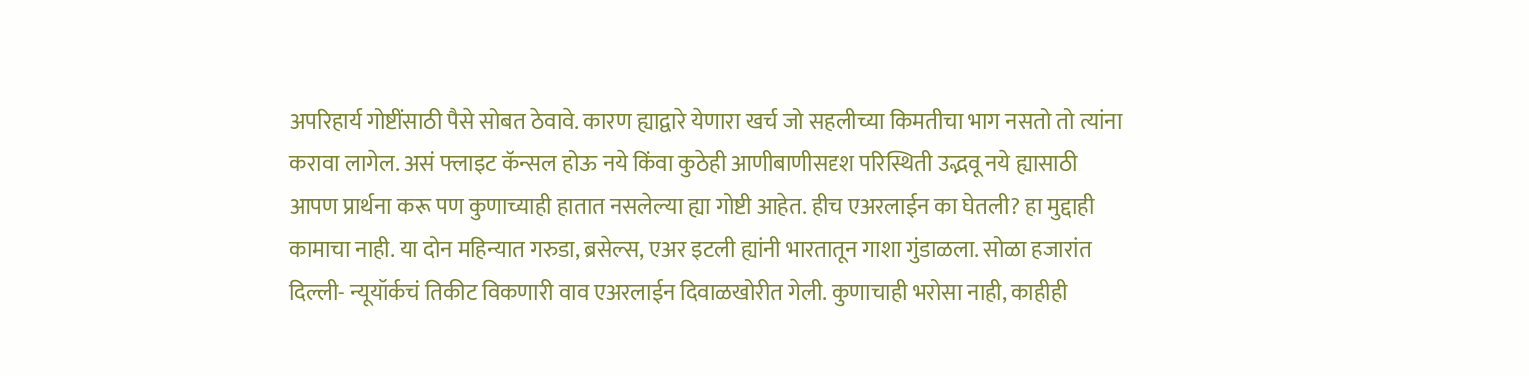अपरिहार्य गोष्टींसाठी पैसे सोबत ठेवावे. कारण ह्याद्वारे येणारा खर्च जो सहलीच्या किमतीचा भाग नसतो तो त्यांना करावा लागेल. असं फ्लाइट कॅन्सल होऊ नये किंवा कुठेही आणीबाणीसदृश परिस्थिती उद्भवू नये ह्यासाठी आपण प्रार्थना करू पण कुणाच्याही हातात नसलेल्या ह्या गोष्टी आहेत. हीच एअरलाईन का घेतली? हा मुद्दाही कामाचा नाही. या दोन महिन्यात गरुडा, ब्रसेल्स, एअर इटली ह्यांनी भारतातून गाशा गुंडाळला. सोळा हजारांत दिल्ली- न्यूयॉर्कचं तिकीट विकणारी वाव एअरलाईन दिवाळखोरीत गेली. कुणाचाही भरोसा नाही, काहीही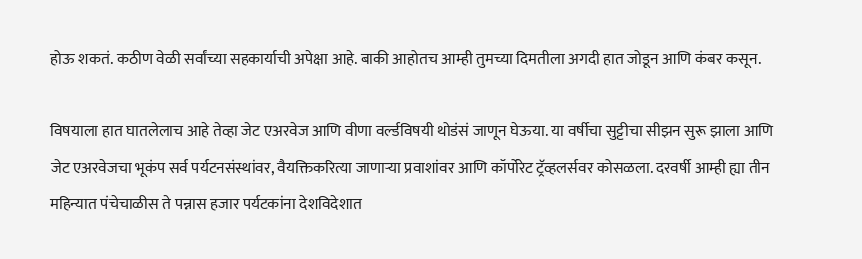होऊ शकतं. कठीण वेळी सर्वांच्या सहकार्याची अपेक्षा आहे. बाकी आहोतच आम्ही तुमच्या दिमतीला अगदी हात जोडून आणि कंबर कसून.

विषयाला हात घातलेलाच आहे तेव्हा जेट एअरवेज आणि वीणा वर्ल्डविषयी थोडंसं जाणून घेऊया. या वर्षीचा सुट्टीचा सीझन सुरू झाला आणि जेट एअरवेजचा भूकंप सर्व पर्यटनसंस्थांवर, वैयक्तिकरित्या जाणार्‍या प्रवाशांवर आणि कॉर्पोरेट ट्रॅव्हलर्सवर कोसळला. दरवर्षी आम्ही ह्या तीन महिन्यात पंचेचाळीस ते पन्नास हजार पर्यटकांना देशविदेशात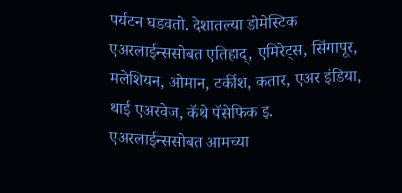पर्यटन घडवतो. देशातल्या डोमेस्टिक एअरलाईन्ससोबत एतिहाद्, एमिरेट्स, सिंगापूर, मलेशियन, ओमान, टर्कीश, कतार, एअर इंडिया, थाई एअरवेज, कॅथे पॅसेफिक इ. एअरलाईन्ससोबत आमच्या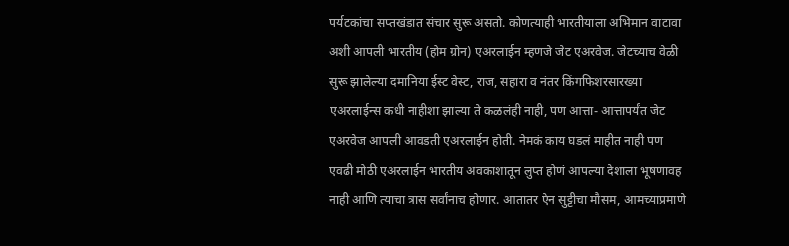पर्यटकांचा सप्तखंडात संचार सुरू असतो. कोणत्याही भारतीयाला अभिमान वाटावा अशी आपली भारतीय (होम ग्रोन) एअरलाईन म्हणजे जेट एअरवेज. जेटच्याच वेळी सुरू झालेल्या दमानिया ईस्ट वेस्ट, राज, सहारा व नंतर किंगफिशरसारख्या एअरलाईन्स कधी नाहीशा झाल्या ते कळलंही नाही, पण आत्ता- आत्तापर्यंत जेट एअरवेज आपली आवडती एअरलाईन होती. नेमकं काय घडलं माहीत नाही पण एवढी मोठी एअरलाईन भारतीय अवकाशातून लुप्त होणं आपल्या देशाला भूषणावह नाही आणि त्याचा त्रास सर्वांनाच होणार. आतातर ऐन सुट्टीचा मौसम, आमच्याप्रमाणे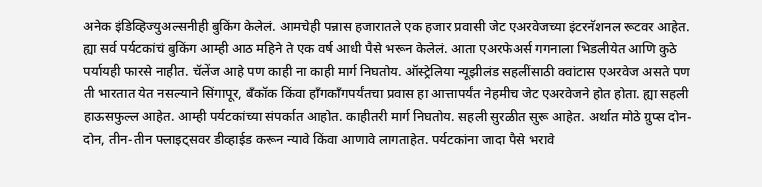अनेक इंडिव्हिज्युअल्सनीही बुकिंग केलेलं. आमचेही पन्नास हजारातले एक हजार प्रवासी जेट एअरवेजच्या इंटरनॅशनल रूटवर आहेत. ह्या सर्व पर्यटकांचं बुकिंग आम्ही आठ महिने ते एक वर्ष आधी पैसे भरून केलेलं. आता एअरफेअर्स गगनाला भिडलीयेत आणि कुठे पर्यायही फारसे नाहीत. चॅलेंज आहे पण काही ना काही मार्ग निघतोय. ऑस्ट्रेलिया न्यूझीलंड सहलींसाठी क्वांटास एअरवेज असते पण ती भारतात येत नसल्याने सिंगापूर, बँकॉक किंवा हाँगकाँगपर्यंतचा प्रवास हा आत्तापर्यंत नेहमीच जेट एअरवेजने होत होता. ह्या सहली हाऊसफुल्ल आहेत. आम्ही पर्यटकांच्या संपर्कात आहोत. काहीतरी मार्ग निघतोय. सहली सुरळीत सुरू आहेत. अर्थात मोठे ग्रुप्स दोन-दोन, तीन-तीन फ्लाइट्सवर डीव्हाईड करून न्यावे किंवा आणावे लागताहेत. पर्यटकांना जादा पैसे भरावे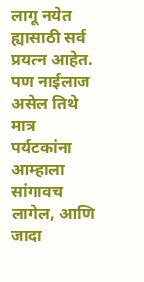लागू नयेत ह्यासाठी सर्व प्रयत्न आहेत. पण नाईलाज असेल तिथे मात्र पर्यटकांना आम्हाला सांगावच लागेल, आणि जादा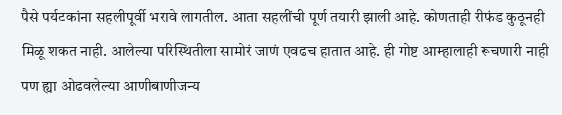पैसे पर्यटकांना सहलीपूर्वी भरावे लागतील. आता सहलींची पूर्ण तयारी झाली आहे. कोणताही रीफंड कुठूनही मिळू शकत नाही. आलेल्या परिस्थितीला सामोरं जाणं एवढच हातात आहे. ही गोष्ट आम्हालाही रूचणारी नाही पण ह्या ओढवलेल्या आणीबाणीजन्य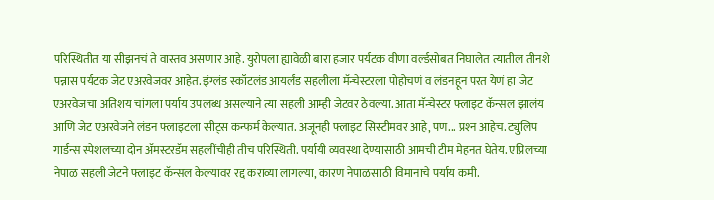परिस्थितीत या सीझनचं ते वास्तव असणार आहे. युरोपला ह्यावेळी बारा हजार पर्यटक वीणा वर्ल्डसोबत निघालेत त्यातील तीनशे पन्नास पर्यटक जेट एअरवेजवर आहेत. इंग्लंड स्कॉटलंड आयर्लंड सहलीला मॅन्चेस्टरला पोहोचणं व लंडनहून परत येणं हा जेट एअरवेजचा अतिशय चांगला पर्याय उपलब्ध असल्याने त्या सहली आम्ही जेटवर ठेवल्या. आता मॅन्चेस्टर फ्लाइट कॅन्सल झालंय आणि जेट एअरवेजने लंडन फ्लाइटला सीट्स कन्फर्म केल्यात. अजूनही फ्लाइट सिस्टीमवर आहे, पण... प्रश्‍न आहेच. ट्युलिप गार्डन्स स्पेशलच्या दोन अ‍ॅमस्टरडॅम सहलींचीही तीच परिस्थिती. पर्यायी व्यवस्था देण्यासाठी आमची टीम मेहनत घेतेय. एप्रिलच्या नेपाळ सहली जेटने फ्लाइट कॅन्सल केल्यावर रद्द कराव्या लागल्या, कारण नेपाळसाठी विमानाचे पर्याय कमी.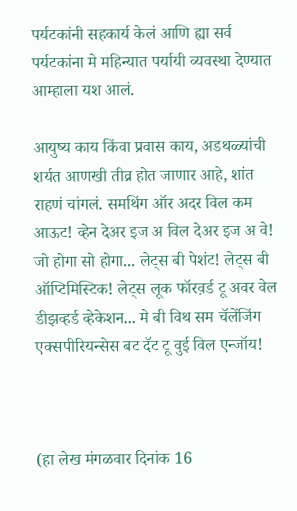पर्यटकांनी सहकार्य केलं आणि ह्या सर्व पर्यटकांना मे महिन्यात पर्यायी व्यवस्था देण्यात आम्हाला यश आलं.

आयुष्य काय किंवा प्रवास काय, अडथळ्यांची शर्यत आणखी तीव्र होत जाणार आहे, शांत राहणं चांगलं. समथिंग ऑर अदर विल कम आऊट! व्हेन देअर इज अ विल देअर इज अ वे! जो होगा सो होगा... लेट्स बी पेशंट! लेट्स बी ऑप्टिमिस्टिक! लेट्स लूक फॉरव़र्ड टू अवर वेल डीझव्हर्ड व्हेकेशन... मे बी विथ सम चॅलेंजिंग एक्सपीरियन्सेस बट दॅट टू वुई विल एन्जॉय!



(हा लेख मंगळवार दिनांक 16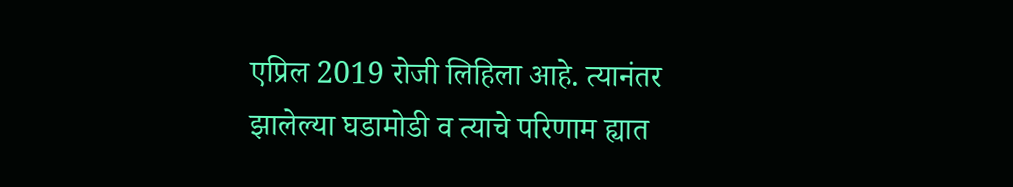एप्रिल 2019 रोजी लिहिला आहे. त्यानंतर झालेल्या घडामोडी व त्याचे परिणाम ह्यात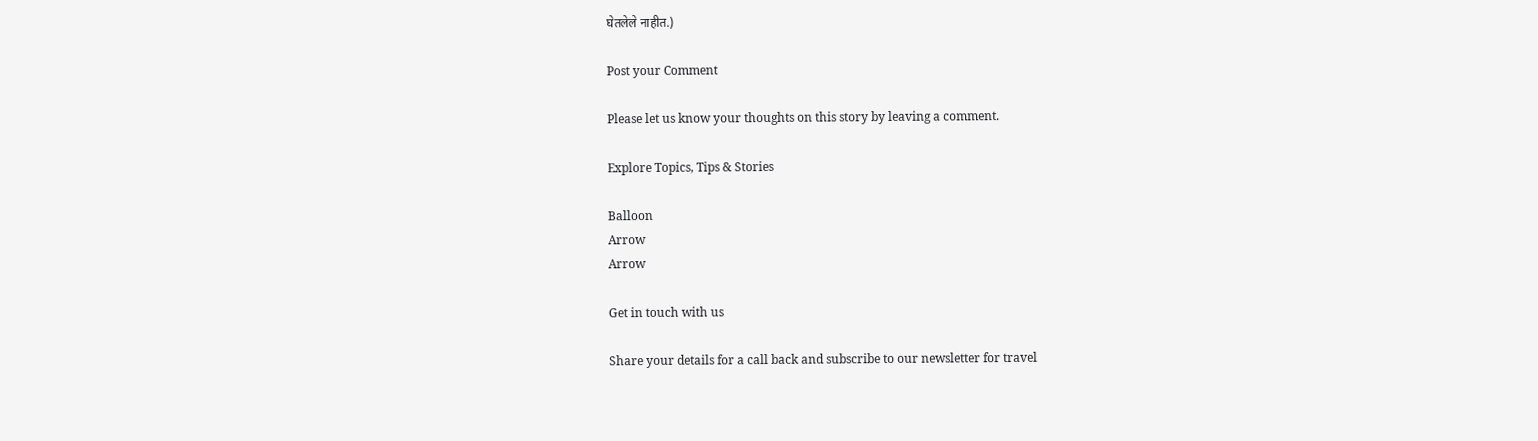घेतलेले नाहीत.)

Post your Comment

Please let us know your thoughts on this story by leaving a comment.

Explore Topics, Tips & Stories

Balloon
Arrow
Arrow

Get in touch with us

Share your details for a call back and subscribe to our newsletter for travel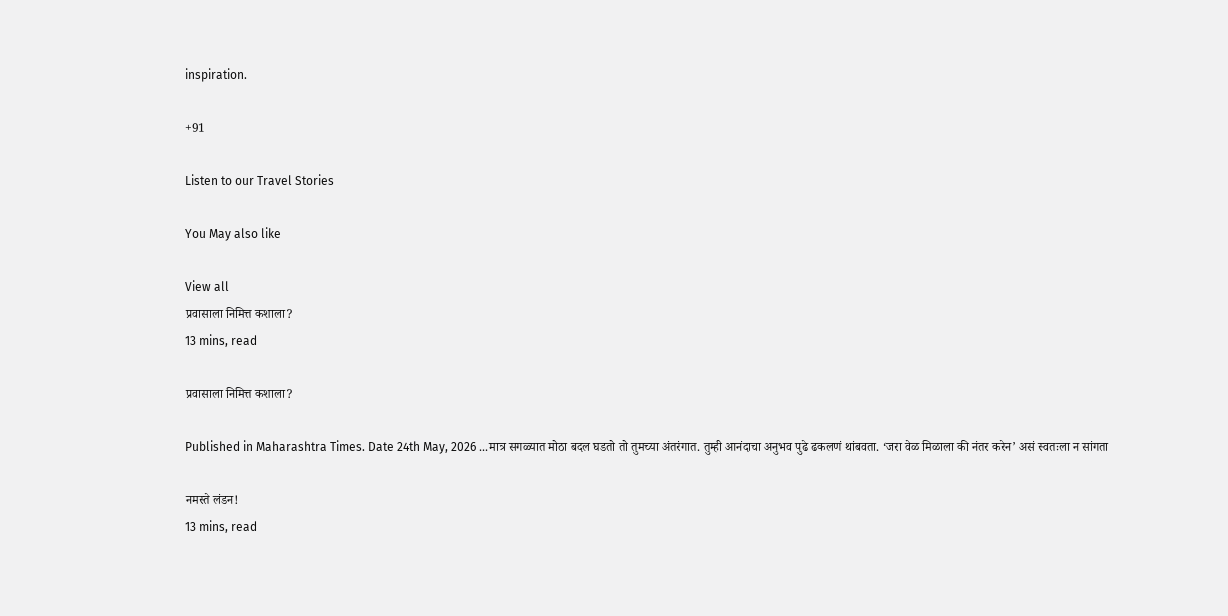inspiration.

+91

Listen to our Travel Stories

You May also like

View all
प्रवासाला निमित्त कशाला?
13 mins, read

प्रवासाला निमित्त कशाला?

Published in Maharashtra Times. Date 24th May, 2026 ...मात्र सगळ्यात मोठा बदल घडतो तो तुमच्या अंतरंगात. तुम्ही आनंदाचा अनुभव पुढे ढकलणं थांबवता. ‘जरा वेळ मिळाला की नंतर करेन‌’ असं स्वतःला न सांगता

नमस्ते लंडन!
13 mins, read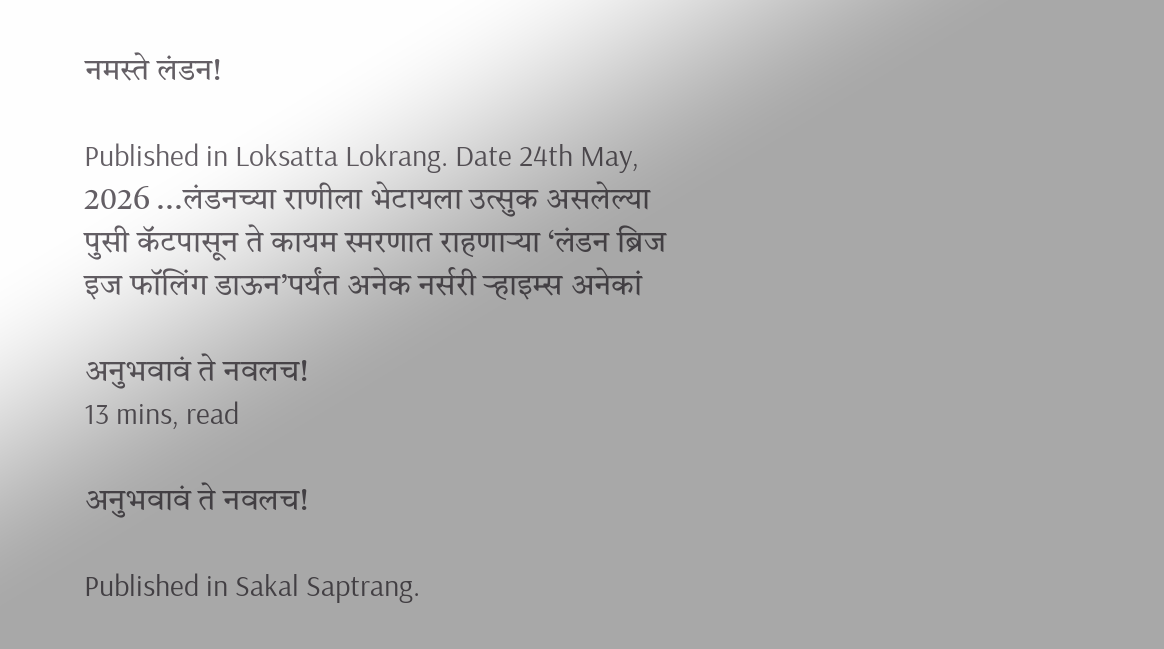नमस्ते लंडन!

Published in Loksatta Lokrang. Date 24th May, 2026 ...लंडनच्या राणीला भेटायला उत्सुक असलेल्या पुसी कॅटपासून ते कायम स्मरणात राहणाऱ्या ‌‘लंडन ब्रिज इज फॉलिंग डाऊन‌’पर्यंत अनेक नर्सरी ऱ्हाइम्स अनेकां

अनुभवावं ते नवलच!
13 mins, read

अनुभवावं ते नवलच!

Published in Sakal Saptrang.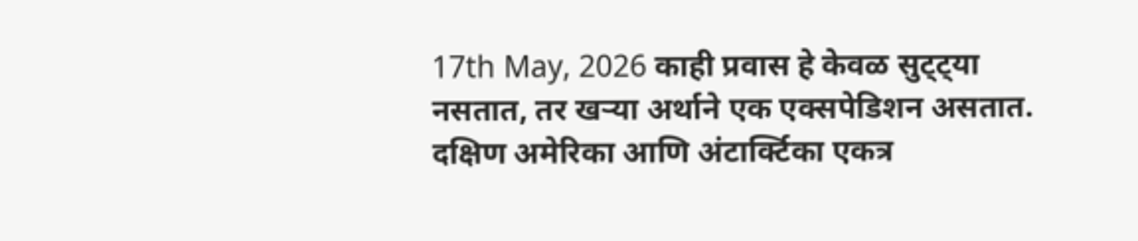17th May, 2026 काही प्रवास हे केवळ सुट्ट्या नसतात, तर खऱ्या अर्थाने एक एक्सपेडिशन असतात. दक्षिण अमेरिका आणि अंटार्क्टिका एकत्र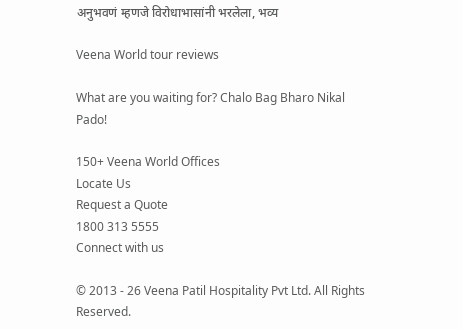अनुभवणं म्हणजे विरोधाभासांनी भरलेला, भव्य

Veena World tour reviews

What are you waiting for? Chalo Bag Bharo Nikal Pado!

150+ Veena World Offices
Locate Us
Request a Quote
1800 313 5555
Connect with us

© 2013 - 26 Veena Patil Hospitality Pvt Ltd. All Rights Reserved.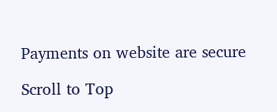Payments on website are secure

Scroll to Top